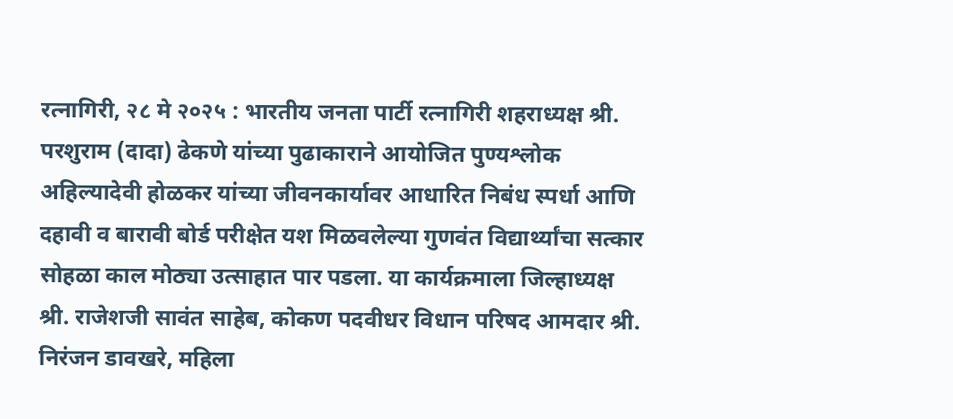रत्नागिरी, २८ मे २०२५ : भारतीय जनता पार्टी रत्नागिरी शहराध्यक्ष श्री. परशुराम (दादा) ढेकणे यांच्या पुढाकाराने आयोजित पुण्यश्लोक अहिल्यादेवी होळकर यांच्या जीवनकार्यावर आधारित निबंध स्पर्धा आणि दहावी व बारावी बोर्ड परीक्षेत यश मिळवलेल्या गुणवंत विद्यार्थ्यांचा सत्कार सोहळा काल मोठ्या उत्साहात पार पडला. या कार्यक्रमाला जिल्हाध्यक्ष श्री. राजेशजी सावंत साहेब, कोकण पदवीधर विधान परिषद आमदार श्री. निरंजन डावखरे, महिला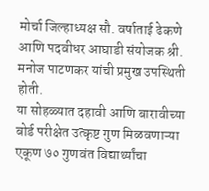मोर्चा जिल्हाध्यक्ष सौ. वर्षाताई ढेकणे आणि पदवीधर आघाडी संयोजक श्री. मनोज पाटणकर यांची प्रमुख उपस्थिती होती.
या सोहळ्यात दहावी आणि बारावीच्या बोर्ड परीक्षेत उत्कृष्ट गुण मिळवणाऱ्या एकूण ७० गुणवंत विद्यार्थ्यांचा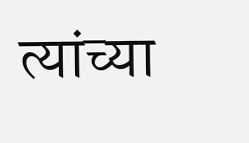त्यांच्या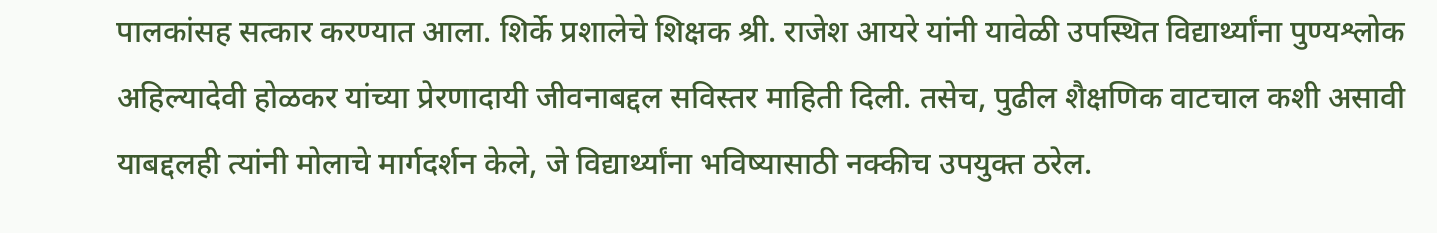पालकांसह सत्कार करण्यात आला. शिर्के प्रशालेचे शिक्षक श्री. राजेश आयरे यांनी यावेळी उपस्थित विद्यार्थ्यांना पुण्यश्लोक अहिल्यादेवी होळकर यांच्या प्रेरणादायी जीवनाबद्दल सविस्तर माहिती दिली. तसेच, पुढील शैक्षणिक वाटचाल कशी असावी याबद्दलही त्यांनी मोलाचे मार्गदर्शन केले, जे विद्यार्थ्यांना भविष्यासाठी नक्कीच उपयुक्त ठरेल.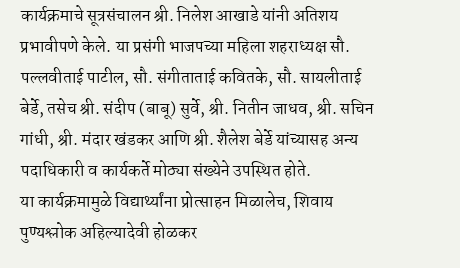कार्यक्रमाचे सूत्रसंचालन श्री. निलेश आखाडे यांनी अतिशय प्रभावीपणे केले. या प्रसंगी भाजपच्या महिला शहराध्यक्ष सौ. पल्लवीताई पाटील, सौ. संगीताताई कवितके, सौ. सायलीताई बेर्डे, तसेच श्री. संदीप (बाबू) सुर्वे, श्री. नितीन जाधव, श्री. सचिन गांधी, श्री. मंदार खंडकर आणि श्री. शैलेश बेर्डे यांच्यासह अन्य पदाधिकारी व कार्यकर्ते मोठ्या संख्येने उपस्थित होते.
या कार्यक्रमामुळे विद्यार्थ्यांना प्रोत्साहन मिळालेच, शिवाय पुण्यश्लोक अहिल्यादेवी होळकर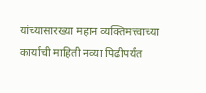यांच्यासारख्या महान व्यक्तिमत्त्वाच्या कार्याची माहिती नव्या पिढीपर्यंत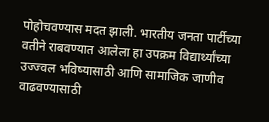पोहोचवण्यास मदत झाली. भारतीय जनता पार्टीच्या वतीने राबवण्यात आलेला हा उपक्रम विद्यार्थ्यांच्या उज्ज्वल भविष्यासाठी आणि सामाजिक जाणीव वाढवण्यासाठी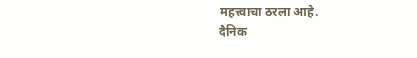महत्त्वाचा ठरला आहे.
दैनिक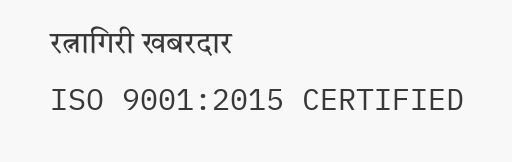रत्नागिरी खबरदार
ISO 9001:2015 CERTIFIED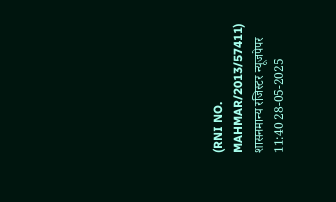(RNI NO. MAHMAR/2013/57411)
शासनमान्य रजिस्टर न्यूजपेपर
11:40 28-05-2025